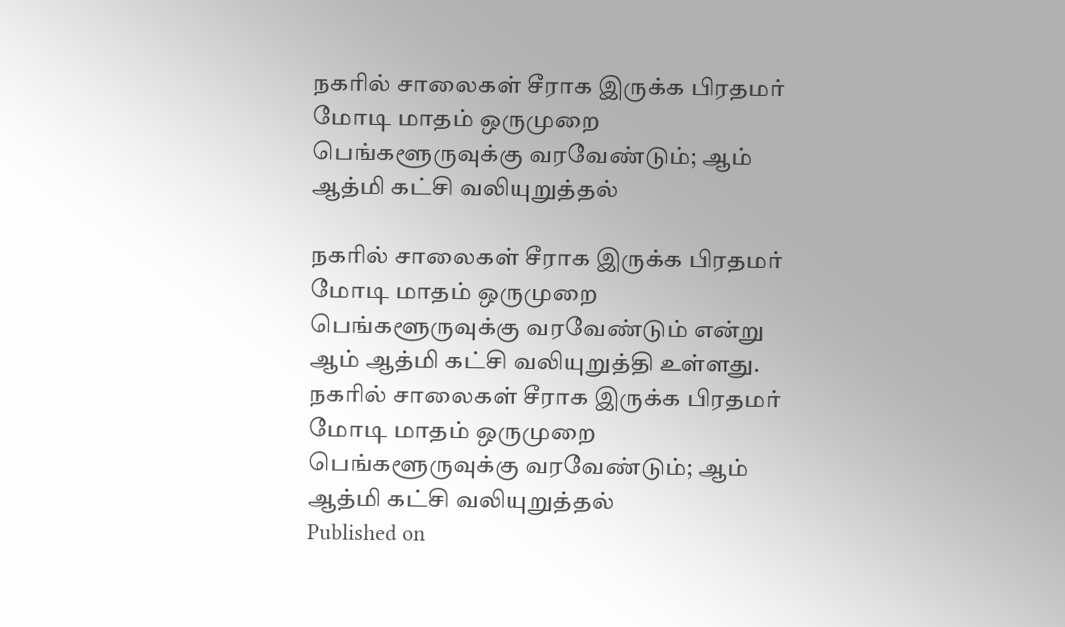நகரில் சாலைகள் சீராக இருக்க பிரதமர் மோடி மாதம் ஒருமுறை பெங்களூருவுக்கு வரவேண்டும்; ஆம் ஆத்மி கட்சி வலியுறுத்தல்

நகரில் சாலைகள் சீராக இருக்க பிரதமர் மோடி மாதம் ஒருமுறை பெங்களூருவுக்கு வரவேண்டும் என்று ஆம் ஆத்மி கட்சி வலியுறுத்தி உள்ளது.
நகரில் சாலைகள் சீராக இருக்க பிரதமர் மோடி மாதம் ஒருமுறை பெங்களூருவுக்கு வரவேண்டும்; ஆம் ஆத்மி கட்சி வலியுறுத்தல்
Published on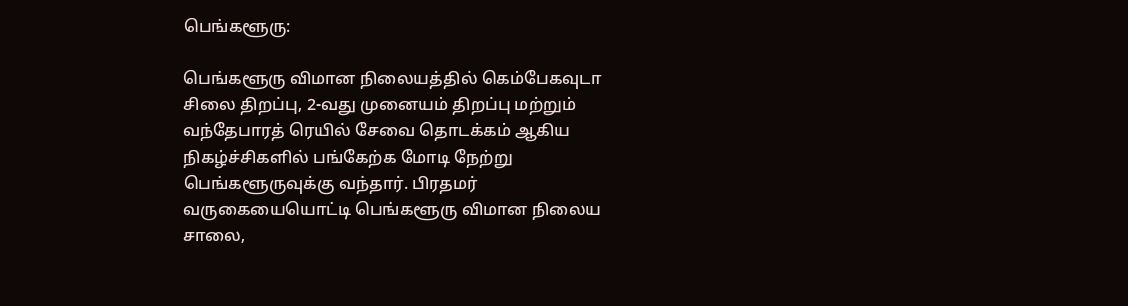பெங்களூரு:

பெங்களூரு விமான நிலையத்தில் கெம்பேகவுடா சிலை திறப்பு, 2-வது முனையம் திறப்பு மற்றும் வந்தேபாரத் ரெயில் சேவை தொடக்கம் ஆகிய நிகழ்ச்சிகளில் பங்கேற்க மோடி நேற்று பெங்களூருவுக்கு வந்தார். பிரதமர் வருகையையொட்டி பெங்களூரு விமான நிலைய சாலை,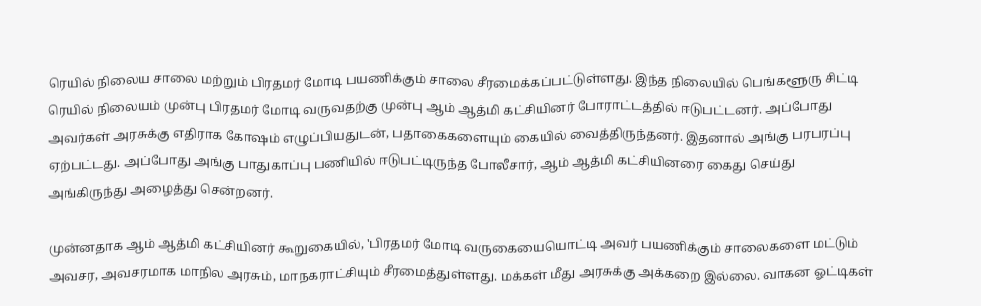ரெயில் நிலைய சாலை மற்றும் பிரதமர் மோடி பயணிக்கும் சாலை சீரமைக்கப்பட்டுள்ளது. இந்த நிலையில் பெங்களூரு சிட்டி ரெயில் நிலையம் முன்பு பிரதமர் மோடி வருவதற்கு முன்பு ஆம் ஆத்மி கட்சியினர் போராட்டத்தில் ஈடுபட்டனர். அப்போது அவர்கள் அரசுக்கு எதிராக கோஷம் எழுப்பியதுடன், பதாகைகளையும் கையில் வைத்திருந்தனர். இதனால் அங்கு பரபரப்பு ஏற்பட்டது. அப்போது அங்கு பாதுகாப்பு பணியில் ஈடுபட்டிருந்த போலீசார், ஆம் ஆத்மி கட்சியினரை கைது செய்து அங்கிருந்து அழைத்து சென்றனர்.

முன்னதாக ஆம் ஆத்மி கட்சியினர் கூறுகையில், 'பிரதமர் மோடி வருகையையொட்டி அவர் பயணிக்கும் சாலைகளை மட்டும் அவசர, அவசரமாக மாநில அரசும், மாநகராட்சியும் சீரமைத்துள்ளது. மக்கள் மீது அரசுக்கு அக்கறை இல்லை. வாகன ஓட்டிகள்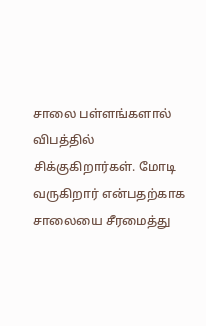சாலை பள்ளங்களால் விபத்தில் சிக்குகிறார்கள். மோடி வருகிறார் என்பதற்காக சாலையை சீரமைத்து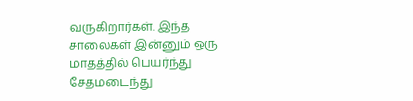வருகிறார்கள். இந்த சாலைகள் இன்னும் ஒரு மாதத்தில் பெயர்ந்து சேதமடைந்து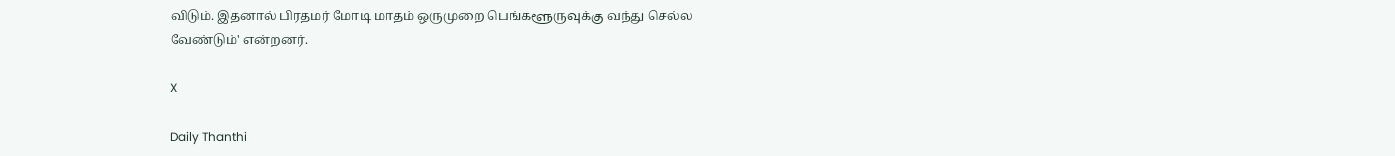விடும். இதனால் பிரதமர் மோடி மாதம் ஒருமுறை பெங்களூருவுக்கு வந்து செல்ல வேண்டும்' என்றனர்.

X

Daily Thanthi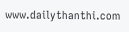www.dailythanthi.com